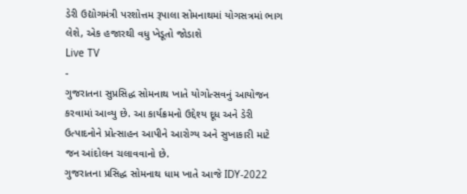ડેરી ઉદ્યોગમંત્રી પરશોત્તમ રૂપાલા સોમનાથમાં યોગસત્રમાં ભાગ લેશે, એક હજારથી વધુ ખેડૂતો જોડાશે
Live TV
-
ગુજરાતના સુપ્રસિદ્ધ સોમનાથ ખાતે યોગોત્સવનું આયોજન કરવામાં આવ્યુ છે. આ કાર્યક્રમનો ઉદ્દેશ્ય દૂધ અને ડેરી ઉત્પાદનોને પ્રોત્સાહન આપીને આરોગ્ય અને સુખાકારી માટે જન આંદોલન ચલાવવાનો છે.
ગુજરાતના પ્રસિદ્ધ સોમનાથ ધામ ખાતે આજે IDY-2022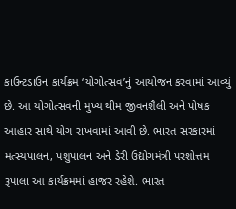કાઉન્ટડાઉન કાર્યક્રમ ‘યોગોત્સવ’નું આયોજન કરવામાં આવ્યું છે. આ યોગોત્સવની મુખ્ય થીમ જીવનશૈલી અને પોષક આહાર સાથે યોગ રાખવામાં આવી છે. ભારત સરકારમાં મત્સ્યપાલન, પશુપાલન અને ડેરી ઉદ્યોગમંત્રી પરશોત્તમ રૂપાલા આ કાર્યક્રમમાં હાજર રહેશે. ભારત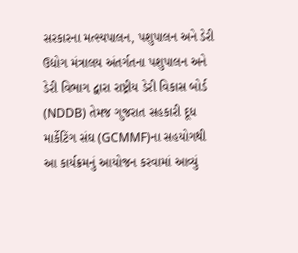સરકારના મત્સ્યપાલન, પશુપાલન અને ડેરી ઉદ્યોગ મંત્રાલય અંતર્ગતના પશુપાલન અને ડેરી વિભાગ દ્વારા રાષ્ટ્રીય ડેરી વિકાસ બોર્ડ (NDDB) તેમજ ગુજરાત સહકારી દૂધ માર્કેટિંગ સંઘ (GCMMF)ના સહયોગથી આ કાર્યક્રમનું આયોજન કરવામાં આવ્યું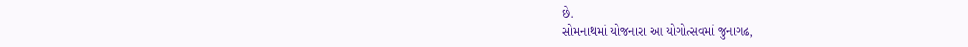છે.
સોમનાથમાં યોજનારા આ યોગોત્સવમાં જુનાગઢ,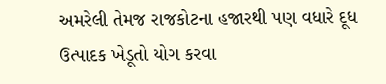અમરેલી તેમજ રાજકોટના હજારથી પણ વધારે દૂધ ઉત્પાદક ખેડૂતો યોગ કરવા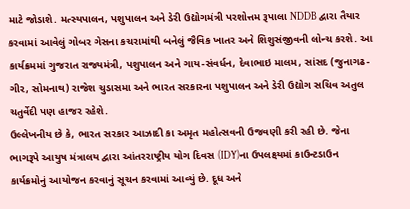માટે જોડાશે. મત્સ્યપાલન, પશુપાલન અને ડેરી ઉદ્યોગમંત્રી પરશોત્તમ રૂપાલા NDDB દ્વારા તૈયાર કરવામાં આવેલું ગોબર ગેસના કચરામાંથી બનેલું જૈવિક ખાતર અને શિશુસંજીવની લોન્ચ કરશે. આ કાર્યક્રમમાં ગુજરાત રાજ્યમંત્રી, પશુપાલન અને ગાય-સંવર્ધન, દેવાભાઇ માલમ, સાંસદ (જુનાગઢ-ગીર, સોમનાથ) રાજેશ ચુડાસમા અને ભારત સરકારના પશુપાલન અને ડેરી ઉદ્યોગ સચિવ અતુલ ચતુર્વેદી પણ હાજર રહેશે.
ઉલ્લેખનીય છે કે, ભારત સરકાર આઝાદી કા અમૃત મહોત્સવની ઉજવણી કરી રહી છે. જેના ભાગરૂપે આયુષ મંત્રાલય દ્વારા આંતરરાષ્ટ્રીય યોગ દિવસ (IDY)ના ઉપલક્ષ્યમાં કાઉન્ટડાઉન કાર્યક્રમોનું આયોજન કરવાનું સૂચન કરવામાં આવ્યું છે. દૂધ અને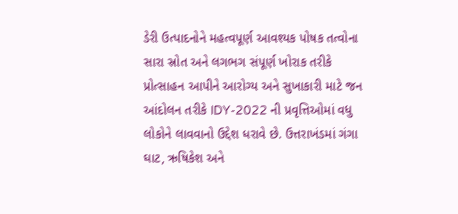ડેરી ઉત્પાદનોને મહત્વપૂર્ણ આવશ્યક પોષક તત્વોના સારા સ્રોત અને લગભગ સંપૂર્ણ ખોરાક તરીકે પ્રોત્સાહન આપીને આરોગ્ય અને સુખાકારી માટે જન આંદોલન તરીકે IDY-2022 ની પ્રવૃત્તિઓમાં વધુ લોકોને લાવવાનો ઉદ્દેશ ધરાવે છે. ઉત્તરાખંડમાં ગંગા ઘાટ, ઋષિકેશ અને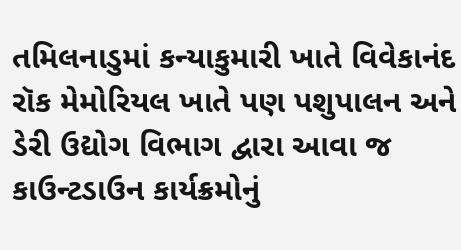તમિલનાડુમાં કન્યાકુમારી ખાતે વિવેકાનંદ રૉક મેમોરિયલ ખાતે પણ પશુપાલન અને ડેરી ઉદ્યોગ વિભાગ દ્વારા આવા જ કાઉન્ટડાઉન કાર્યક્રમોનું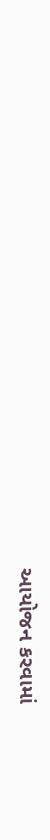આયોજન કરવામાં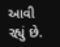આવી રહ્યું છે.